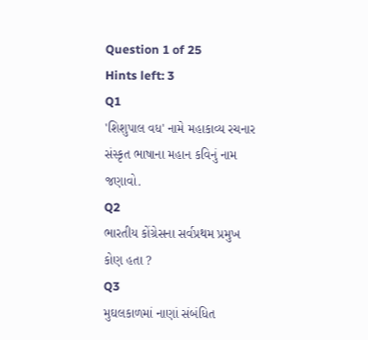Question 1 of 25
Hints left: 3
Q1
'શિશુપાલ વધ' નામે મહાકાવ્ય રચનાર સંસ્કૃત ભાષાના મહાન કવિનું નામ જણાવો.
Q2
ભારતીય કોંગ્રેસના સર્વપ્રથમ પ્રમુખ કોણ હતા ?
Q3
મુઘલકાળમાં નાણાં સંબંધિત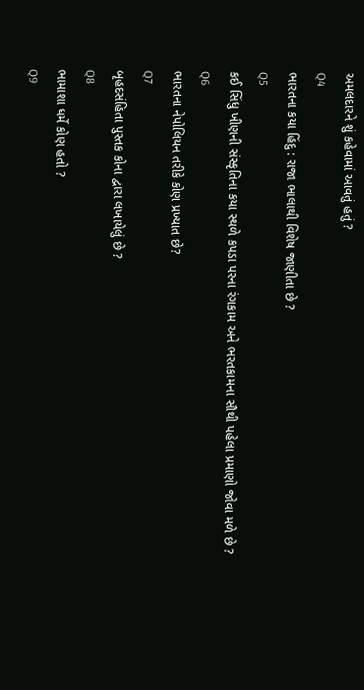અમલદારને શું કહેવામાં આવતું હતું ?
Q4
ભારતના કયા હિંદુ : રાજા ભાલાથી વિશેષ જાણીતા છે ?
Q5
કઈ સિંધુ ખીણની સંસ્કૃતિના કયા સ્થળે કપડા પરના રંગકામ અને ભરતકામના સૌથી પહેલા પ્રમાણો જોવા મળે છે ?
Q6
ભારતના નેપોલિયન તરીકે કોણ પ્રખ્યાત છે?
Q7
બૃહદસંહિતા પુસ્તક કોના દ્વારા લખાયેલું છે ?
Q8
ભામાશા ધર્મે કોણ હતો ?
Q9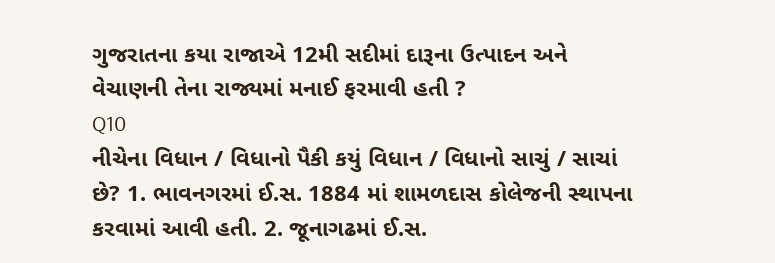ગુજરાતના કયા રાજાએ 12મી સદીમાં દારૂના ઉત્પાદન અને વેચાણની તેના રાજ્યમાં મનાઈ ફરમાવી હતી ?
Q10
નીચેના વિધાન / વિધાનો પૈકી કયું વિધાન / વિધાનો સાચું / સાચાં છે? 1. ભાવનગરમાં ઈ.સ. 1884 માં શામળદાસ કોલેજની સ્થાપના કરવામાં આવી હતી. 2. જૂનાગઢમાં ઈ.સ.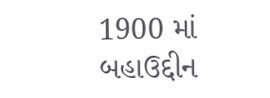1900 માં બહાઉદ્દીન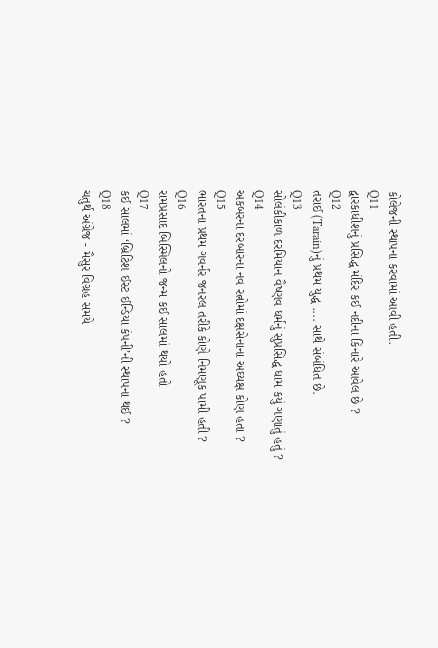કોલેજની સ્થાપના કરવામાં આવી હતી.
Q11
દ્વારકાધીશનું પ્રસિદ્ધ મંદિર કઈ નદીના કિનારે આવેલ છે ?
Q12
તરાઈ (Tarain)નું પ્રથમ યુદ્ધ .... સાથે સંબંધિત છે.
Q13
સોલંકીકાળ દરમિયાન વૈષ્ણવ ધર્મનું સુપ્રસિદ્ધ ધામ કયું ગણાતું હતું ?
Q14
અકબરના દરબારના નવ રત્નોમાં દક્ષસેનાના અઘ્યક્ષ કોણ હતા ?
Q15
ભારતના પ્રથમ ગવર્નર જનરલ તરીકે કોણે નિમણૂક પામી હતી ?
Q16
રામપ્રસાદ બિસ્મિલનો જન્મ કઈ સાલમાં થયો હતો
Q17
કઈ સાલમાં ‘બ્રિટિશ ઈસ્ટ ઈન્ડિયા કંપની’ની સ્થાપના થઈ ?
Q18
ચતુર્થ અંગ્રેજ - મૈસુર વિગ્રહ સમયે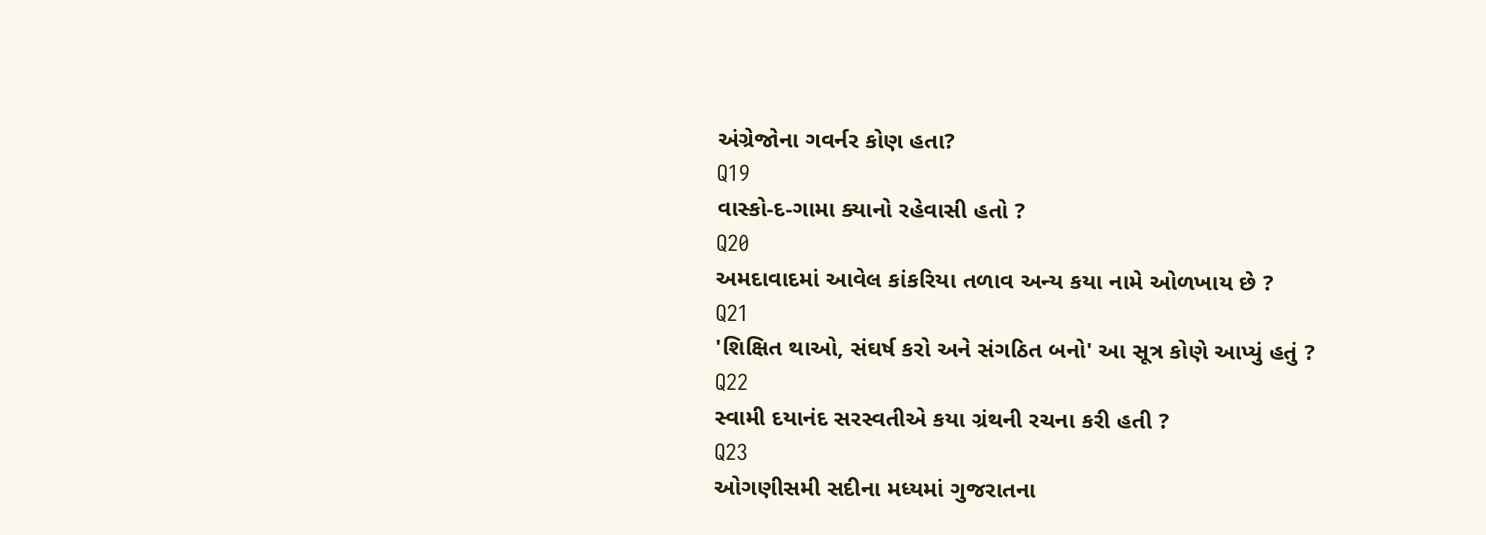અંગ્રેજોના ગવર્નર કોણ હતા?
Q19
વાસ્કો-દ-ગામા ક્યાનો રહેવાસી હતો ?
Q20
અમદાવાદમાં આવેલ કાંકરિયા તળાવ અન્ય કયા નામે ઓળખાય છે ?
Q21
'શિક્ષિત થાઓ, સંઘર્ષ કરો અને સંગઠિત બનો' આ સૂત્ર કોણે આપ્યું હતું ?
Q22
સ્વામી દયાનંદ સરસ્વતીએ કયા ગ્રંથની રચના કરી હતી ?
Q23
ઓગણીસમી સદીના મધ્યમાં ગુજરાતના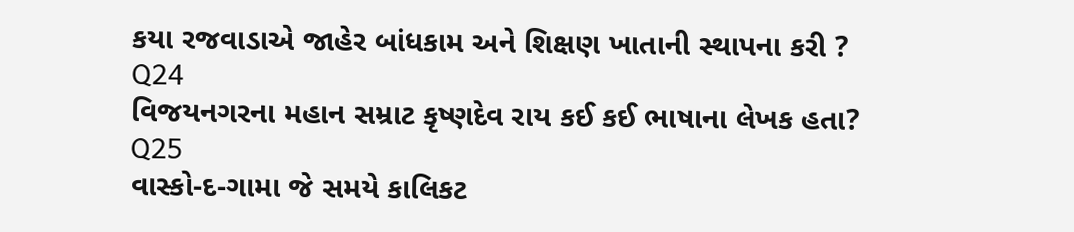કયા રજવાડાએ જાહેર બાંધકામ અને શિક્ષણ ખાતાની સ્થાપના કરી ?
Q24
વિજયનગરના મહાન સમ્રાટ કૃષ્ણદેવ રાય કઈ કઈ ભાષાના લેખક હતા?
Q25
વાસ્કો-દ-ગામા જે સમયે કાલિકટ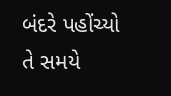બંદરે પહોંચ્યો તે સમયે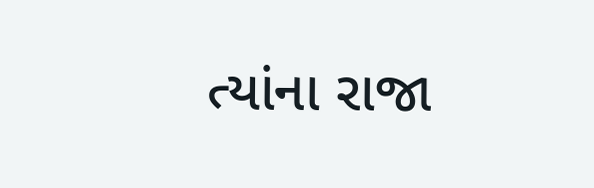ત્યાંના રાજા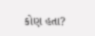કોણ હતા?